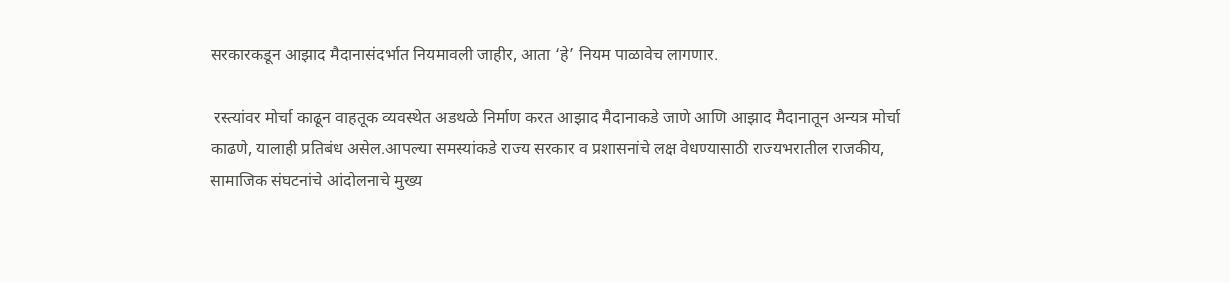सरकारकडून आझाद मैदानासंदर्भात नियमावली जाहीर, आता ‘हे’ नियम पाळावेच लागणार.

 रस्त्यांवर मोर्चा काढून वाहतूक व्यवस्थेत अडथळे निर्माण करत आझाद मैदानाकडे जाणे आणि आझाद मैदानातून अन्यत्र मोर्चा काढणे, यालाही प्रतिबंध असेल.आपल्या समस्यांकडे राज्य सरकार व प्रशासनांचे लक्ष वेधण्यासाठी राज्यभरातील राजकीय, सामाजिक संघटनांचे आंदोलनाचे मुख्य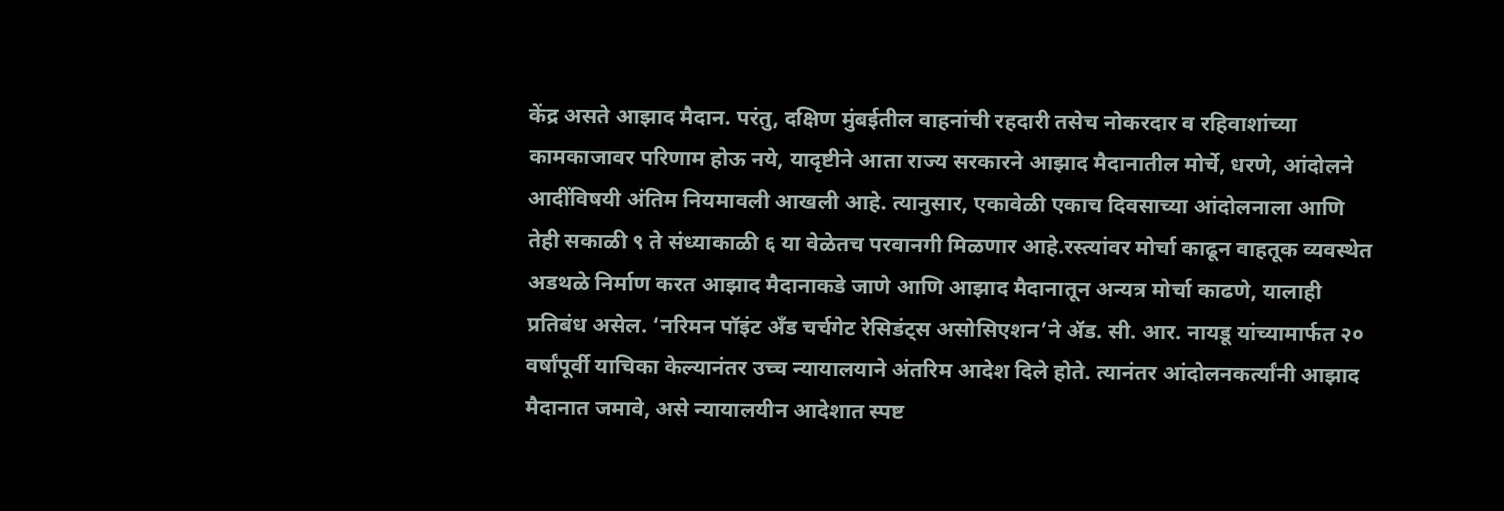केंद्र असते आझाद मैदान. परंतु, दक्षिण मुंबईतील वाहनांची रहदारी तसेच नोकरदार व रहिवाशांच्या कामकाजावर परिणाम होऊ नये, यादृष्टीने आता राज्य सरकारने आझाद मैदानातील मोर्चे, धरणे, आंदोलने आदींविषयी अंतिम नियमावली आखली आहे. त्यानुसार, एकावेळी एकाच दिवसाच्या आंदोलनाला आणि तेही सकाळी ९ ते संध्याकाळी ६ या वेळेतच परवानगी मिळणार आहे.रस्त्यांवर मोर्चा काढून वाहतूक व्यवस्थेत अडथळे निर्माण करत आझाद मैदानाकडे जाणे आणि आझाद मैदानातून अन्यत्र मोर्चा काढणे, यालाही प्रतिबंध असेल. ‘नरिमन पॉइंट अँड चर्चगेट रेसिडंट्स असोसिएशन’ने ॲड. सी. आर. नायडू यांच्यामार्फत २० वर्षांपूर्वी याचिका केल्यानंतर उच्च न्यायालयाने अंतरिम आदेश दिले होते. त्यानंतर आंदोलनकर्त्यांनी आझाद मैदानात जमावे, असे न्यायालयीन आदेशात स्पष्ट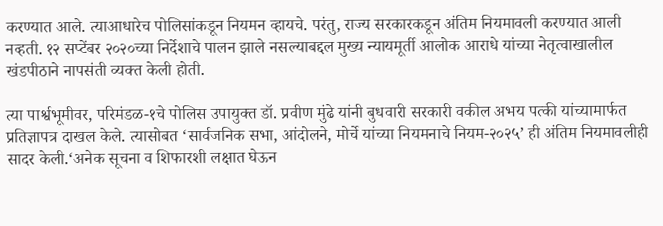करण्यात आले. त्याआधारेच पोलिसांकडून नियमन व्हायचे. परंतु, राज्य सरकारकडून अंतिम नियमावली करण्यात आली नव्हती. १२ सप्टेंबर २०२०च्या निर्देशाचे पालन झाले नसल्याबद्दल मुख्य न्यायमूर्ती आलोक आराधे यांच्या नेतृत्वाखालील खंडपीठाने नापसंती व्यक्त केली होती.

त्या पार्श्वभूमीवर, परिमंडळ-१चे पोलिस उपायुक्त डॉ. प्रवीण मुंढे यांनी बुधवारी सरकारी वकील अभय पत्की यांच्यामार्फत प्रतिज्ञापत्र दाखल केले. त्यासोबत ‘सार्वजनिक सभा, आंदोलने, मोर्चे यांच्या नियमनाचे नियम-२०२५’ ही अंतिम नियमावलीही सादर केली.‘अनेक सूचना व शिफारशी लक्षात घेऊन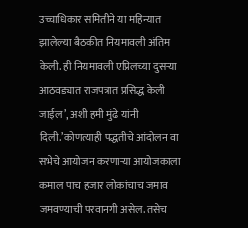उच्चाधिकार समितीने या महिन्यात झालेल्या बैठकीत नियमावली अंतिम केली. ही नियमावली एप्रिलच्या दुसऱ्या आठवड्यात राजपत्रात प्रसिद्ध केली जाईल’, अशी हमी मुंढे यांनी दिली.’कोणत्याही पद्धतीचे आंदोलन वा सभेचे आयोजन करणाऱ्या आयोजकाला कमाल पाच हजार लोकांचाच जमाव जमवण्याची परवानगी असेल. तसेच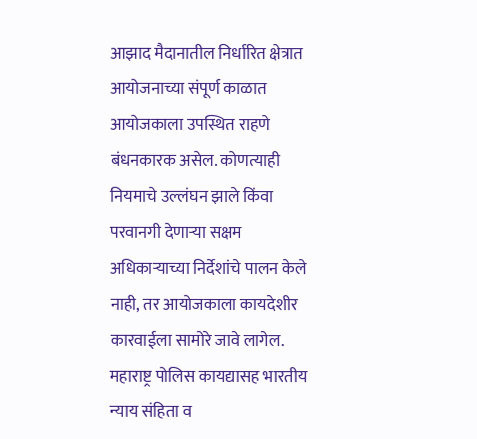आझाद मैदानातील निर्धारित क्षेत्रात आयोजनाच्या संपूर्ण काळात आयोजकाला उपस्थित राहणे बंधनकारक असेल. कोणत्याही नियमाचे उल्लंघन झाले किंवा परवानगी देणाऱ्या सक्षम अधिकाऱ्याच्या निर्देशांचे पालन केले नाही, तर आयोजकाला कायदेशीर कारवाईला सामोरे जावे लागेल. महाराष्ट्र पोलिस कायद्यासह भारतीय न्याय संहिता व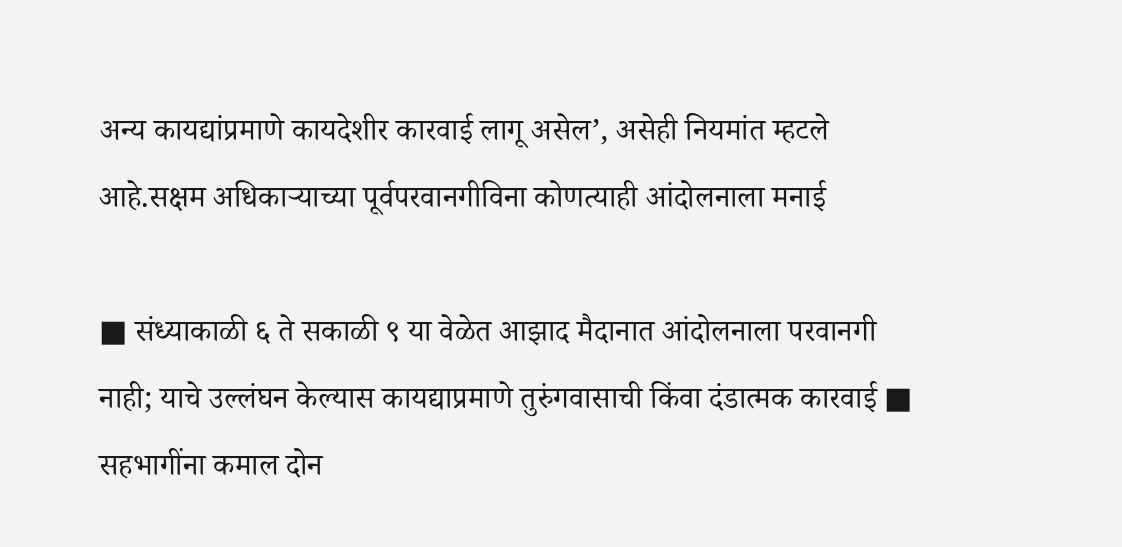अन्य कायद्यांप्रमाणे कायदेशीर कारवाई लागू असेल’, असेही नियमांत म्हटले आहे.सक्षम अधिकाऱ्याच्या पूर्वपरवानगीविना कोणत्याही आंदोलनाला मनाई

■ संध्याकाळी ६ ते सकाळी ९ या वेळेत आझाद मैदानात आंदोलनाला परवानगी नाही; याचे उल्लंघन केल्यास कायद्याप्रमाणे तुरुंगवासाची किंवा दंडात्मक कारवाई ■ सहभागींना कमाल दोन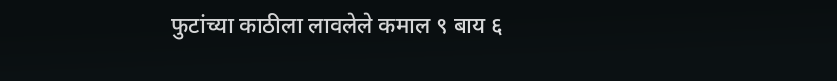फुटांच्या काठीला लावलेले कमाल ९ बाय ६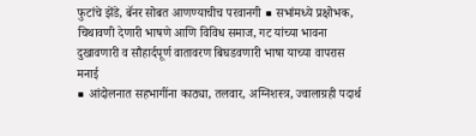फुटांचे झेंडे, बॅनर सोबत आणण्याचीच परवानगी ■ सभांमध्ये प्रक्षोभक, चिथावणी देणारी भाषणे आणि विविध समाज, गट यांच्या भावना दुखावणारी व सौहार्दपूर्ण वातावरण बिघडवणारी भाषा याच्या वापरास मनाई
■ आंदोलनात सहभागींना काठ्या, तलवार, अग्निशस्त्र, ज्वालाग्रही पदार्थ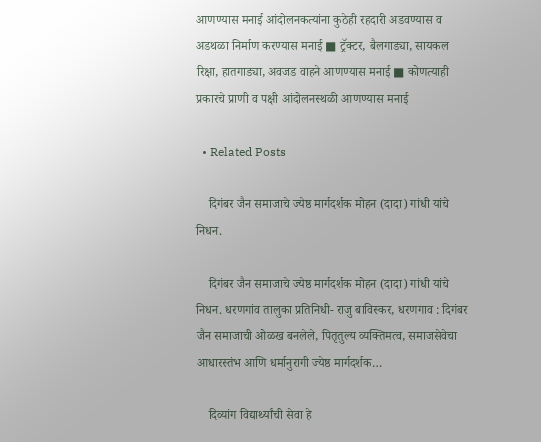आणण्यास मनाई आंदोलनकत्यांना कुठेही रहदारी अडवण्यास व अडथळा निर्माण करण्यास मनाई ■ ट्रॅक्टर, बैलगाड्या, सायकल रिक्षा, हातगाड्या, अवजड वाहने आणण्यास मनाई ■ कोणत्याही प्रकारचे प्राणी व पक्षी आंदोलनस्थळी आणण्यास मनाई

  • Related Posts

    दिगंबर जैन समाजाचे ज्येष्ठ मार्गदर्शक मोहन (दादा) गांधी यांचे निधन.

    दिगंबर जैन समाजाचे ज्येष्ठ मार्गदर्शक मोहन (दादा) गांधी यांचे निधन. धरणगांव तालुका प्रतिनिधी- राजु बाविस्कर, धरणगाव : दिगंबर जैन समाजाची ओळख बनलेले, पितृतुल्य व्यक्तिमत्व, समाजसेवेचा आधारस्तंभ आणि धर्मानुरागी ज्येष्ठ मार्गदर्शक…

    दिव्यांग विद्यार्थ्यांची सेवा हे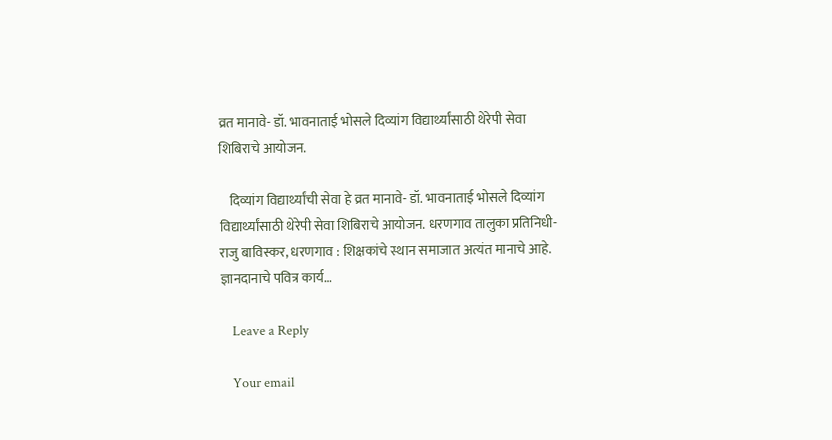व्रत मानावे- डॉ. भावनाताई भोसले दिव्यांग विद्यार्थ्यांसाठी थेरेपी सेवा शिबिराचे आयोजन.

    दिव्यांग विद्यार्थ्यांची सेवा हे व्रत मानावे- डॉ. भावनाताई भोसले दिव्यांग विद्यार्थ्यांसाठी थेरेपी सेवा शिबिराचे आयोजन. धरणगाव तालुका प्रतिनिधी-राजु बाविस्कर, धरणगाव : शिक्षकांचे स्थान समाजात अत्यंत मानाचे आहे. ज्ञानदानाचे पवित्र कार्य…

    Leave a Reply

    Your email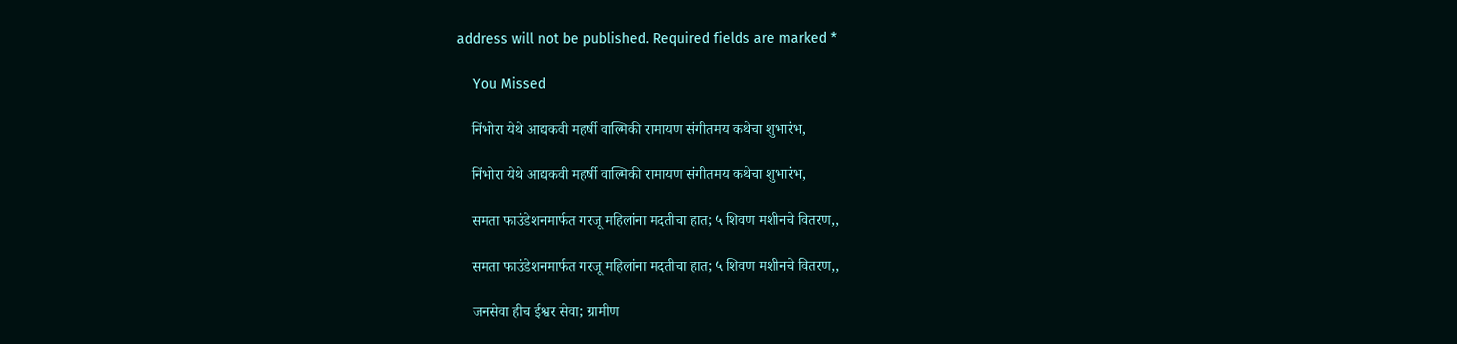address will not be published. Required fields are marked *

    You Missed

    निंभोरा येथे आद्यकवी महर्षी वाल्मिकी रामायण संगीतमय कथेचा शुभारंभ,

    निंभोरा येथे आद्यकवी महर्षी वाल्मिकी रामायण संगीतमय कथेचा शुभारंभ,

    समता फाउंडेशनमार्फत गरजू महिलांना मदतीचा हात; ५ शिवण मशीनचे वितरण,,

    समता फाउंडेशनमार्फत गरजू महिलांना मदतीचा हात; ५ शिवण मशीनचे वितरण,,

    जनसेवा हीच ईश्वर सेवा; ग्रामीण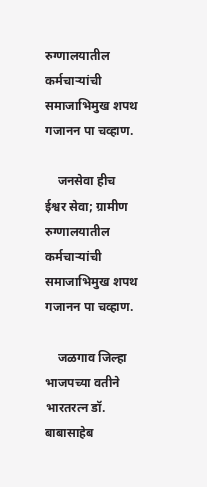रुग्णालयातील कर्मचाऱ्यांची समाजाभिमुख शपथ गजानन पा चव्हाण.

    जनसेवा हीच ईश्वर सेवा; ग्रामीण रुग्णालयातील कर्मचाऱ्यांची समाजाभिमुख शपथ गजानन पा चव्हाण.

    जळगाव जिल्हा भाजपच्या वतीने भारतरत्न डॉ. बाबासाहेब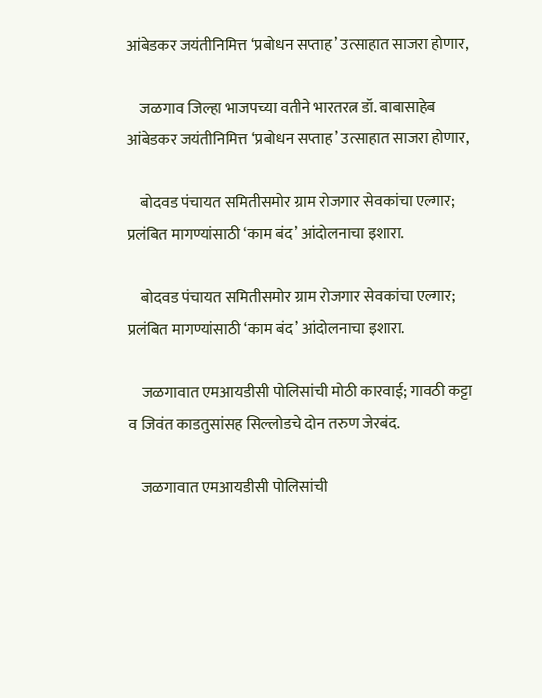आंबेडकर जयंतीनिमित्त ‘प्रबोधन सप्ताह’ उत्साहात साजरा होणार,

    जळगाव जिल्हा भाजपच्या वतीने भारतरत्न डॉ. बाबासाहेब आंबेडकर जयंतीनिमित्त ‘प्रबोधन सप्ताह’ उत्साहात साजरा होणार,

    बोदवड पंचायत समितीसमोर ग्राम रोजगार सेवकांचा एल्गार; प्रलंबित मागण्यांसाठी ‘काम बंद’ आंदोलनाचा इशारा.

    बोदवड पंचायत समितीसमोर ग्राम रोजगार सेवकांचा एल्गार; प्रलंबित मागण्यांसाठी ‘काम बंद’ आंदोलनाचा इशारा.

    जळगावात एमआयडीसी पोलिसांची मोठी कारवाई; गावठी कट्टा व जिवंत काडतुसांसह सिल्लोडचे दोन तरुण जेरबंद.

    जळगावात एमआयडीसी पोलिसांची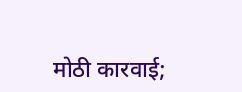मोठी कारवाई;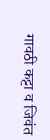गावठी कट्टा व जिवंत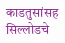काडतुसांसह सिल्लोडचे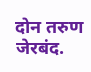दोन तरुण जेरबंद.